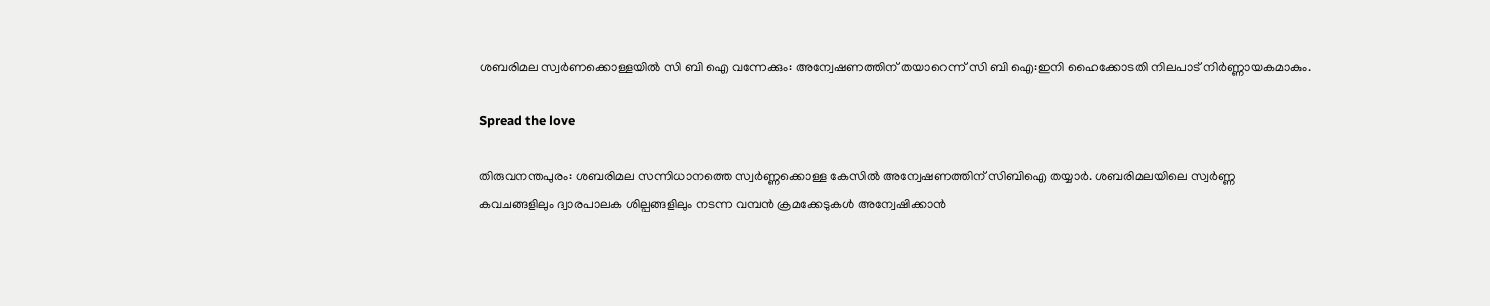ശബരിമല സ്വർണക്കൊള്ളയിൽ സി ബി ഐ വന്നേക്കും: അന്വേഷണത്തിന് തയാറെന്ന് സി ബി ഐ:ഇനി ഹൈക്കോടതി നിലപാട് നിര്‍ണ്ണായകമാകും.

Spread the love

തിരുവനന്തപുരം: ശബരിമല സന്നിധാനത്തെ സ്വര്‍ണ്ണക്കൊള്ള കേസില്‍ അന്വേഷണത്തിന് സിബിഐ തയ്യാര്‍. ശബരിമലയിലെ സ്വര്‍ണ്ണ കവചങ്ങളിലും ദ്വാരപാലക ശില്പങ്ങളിലും നടന്ന വമ്പന്‍ ക്രമക്കേടുകള്‍ അന്വേഷിക്കാന്‍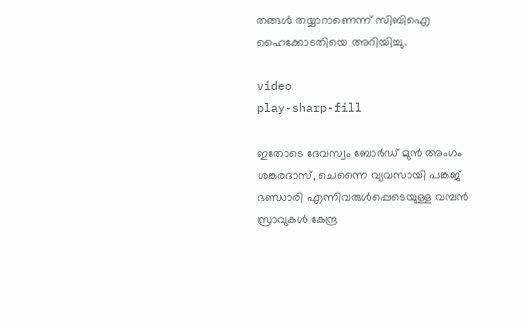തങ്ങള്‍ തയ്യാറാണെന്ന് സിബിഐ ഹൈക്കോടതിയെ അറിയിച്ചു.

video
play-sharp-fill

ഇതോടെ ദേവസ്വം ബോര്‍ഡ് മുന്‍ അംഗം ശങ്കരദാസ്, ചെന്നൈ വ്യവസായി പങ്കജ് ഭണ്ഡാരി എന്നിവരുള്‍പ്പെടെയുള്ള വമ്പന്‍ സ്രാവുകള്‍ കേന്ദ്ര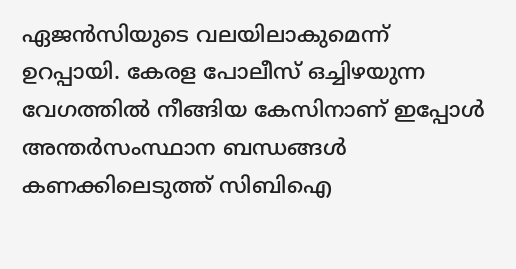ഏജന്‍സിയുടെ വലയിലാകുമെന്ന് ഉറപ്പായി. കേരള പോലീസ് ഒച്ചിഴയുന്ന വേഗത്തില്‍ നീങ്ങിയ കേസിനാണ് ഇപ്പോള്‍ അന്തര്‍സംസ്ഥാന ബന്ധങ്ങള്‍ കണക്കിലെടുത്ത് സിബിഐ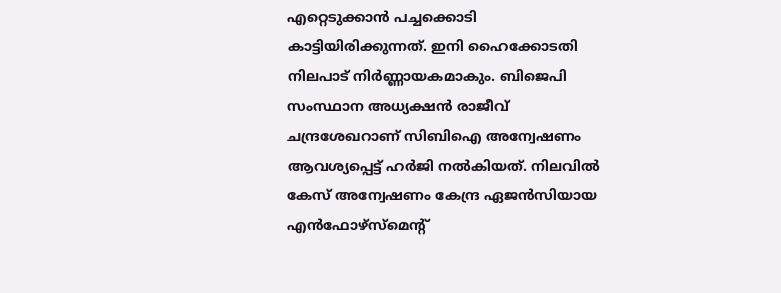എറ്റെടുക്കാന്‍ പച്ചക്കൊടി കാട്ടിയിരിക്കുന്നത്. ഇനി ഹൈക്കോടതി നിലപാട് നിര്‍ണ്ണായകമാകും. ബിജെപി സംസ്ഥാന അധ്യക്ഷന്‍ രാജീവ് ചന്ദ്രശേഖറാണ് സിബിഐ അന്വേഷണം ആവശ്യപ്പെട്ട് ഹര്‍ജി നല്‍കിയത്. നിലവില്‍ കേസ് അന്വേഷണം കേന്ദ്ര ഏജന്‍സിയായ എന്‍ഫോഴ്‌സ്‌മെന്റ്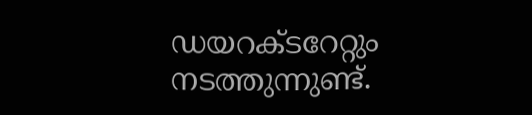ഡയറക്ടറേറ്റും നടത്തുന്നുണ്ട്.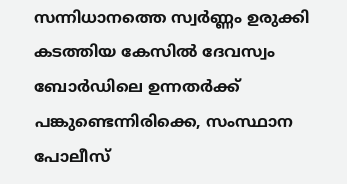സന്നിധാനത്തെ സ്വര്‍ണ്ണം ഉരുക്കി കടത്തിയ കേസില്‍ ദേവസ്വം ബോര്‍ഡിലെ ഉന്നതര്‍ക്ക് പങ്കുണ്ടെന്നിരിക്കെ, സംസ്ഥാന പോലീസ്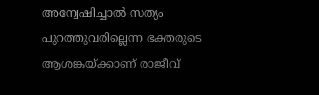അന്വേഷിച്ചാല്‍ സത്യം പുറത്തുവരില്ലെന്ന ഭക്തരുടെ ആശങ്കയ്ക്കാണ് രാജീവ്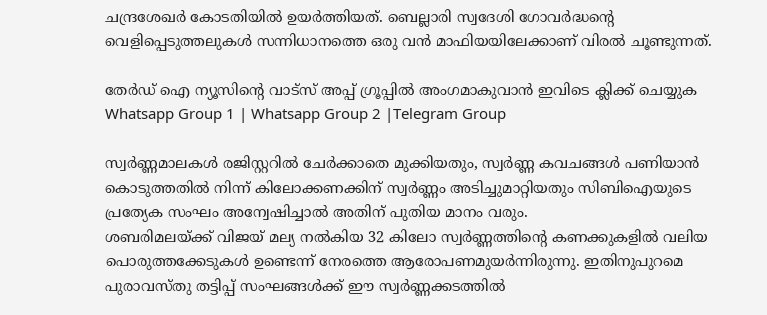ചന്ദ്രശേഖര്‍ കോടതിയില്‍ ഉയര്‍ത്തിയത്. ബെല്ലാരി സ്വദേശി ഗോവര്‍ദ്ധന്റെ വെളിപ്പെടുത്തലുകള്‍ സന്നിധാനത്തെ ഒരു വന്‍ മാഫിയയിലേക്കാണ് വിരല്‍ ചൂണ്ടുന്നത്.

തേർഡ് ഐ ന്യൂസിന്റെ വാട്സ് അപ്പ് ഗ്രൂപ്പിൽ അംഗമാകുവാൻ ഇവിടെ ക്ലിക്ക് ചെയ്യുക
Whatsapp Group 1 | Whatsapp Group 2 |Telegram Group

സ്വര്‍ണ്ണമാലകള്‍ രജിസ്റ്ററില്‍ ചേര്‍ക്കാതെ മുക്കിയതും, സ്വര്‍ണ്ണ കവചങ്ങള്‍ പണിയാന്‍ കൊടുത്തതില്‍ നിന്ന് കിലോക്കണക്കിന് സ്വര്‍ണ്ണം അടിച്ചുമാറ്റിയതും സിബിഐയുടെ പ്രത്യേക സംഘം അന്വേഷിച്ചാല്‍ അതിന് പുതിയ മാനം വരും.
ശബരിമലയ്ക്ക് വിജയ് മല്യ നല്‍കിയ 32 കിലോ സ്വര്‍ണ്ണത്തിന്റെ കണക്കുകളില്‍ വലിയ പൊരുത്തക്കേടുകള്‍ ഉണ്ടെന്ന് നേരത്തെ ആരോപണമുയര്‍ന്നിരുന്നു. ഇതിനുപുറമെ പുരാവസ്തു തട്ടിപ്പ് സംഘങ്ങള്‍ക്ക് ഈ സ്വര്‍ണ്ണക്കടത്തില്‍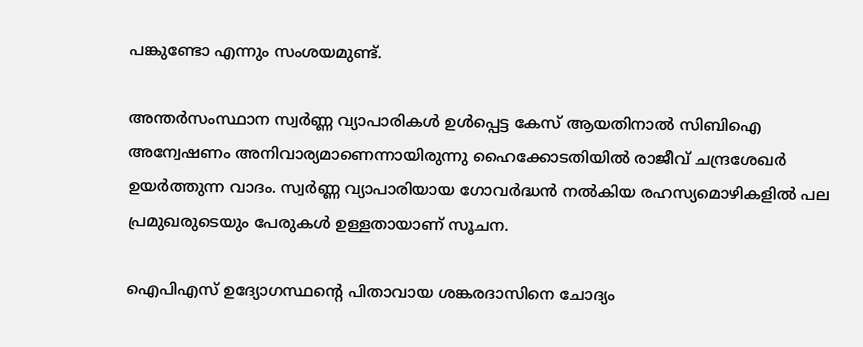പങ്കുണ്ടോ എന്നും സംശയമുണ്ട്.

അന്തര്‍സംസ്ഥാന സ്വര്‍ണ്ണ വ്യാപാരികള്‍ ഉള്‍പ്പെട്ട കേസ് ആയതിനാല്‍ സിബിഐ അന്വേഷണം അനിവാര്യമാണെന്നായിരുന്നു ഹൈക്കോടതിയില്‍ രാജീവ് ചന്ദ്രശേഖര്‍ ഉയര്‍ത്തുന്ന വാദം. സ്വര്‍ണ്ണ വ്യാപാരിയായ ഗോവര്‍ദ്ധന്‍ നല്‍കിയ രഹസ്യമൊഴികളില്‍ പല പ്രമുഖരുടെയും പേരുകള്‍ ഉള്ളതായാണ് സൂചന.

ഐപിഎസ് ഉദ്യോഗസ്ഥന്റെ പിതാവായ ശങ്കരദാസിനെ ചോദ്യം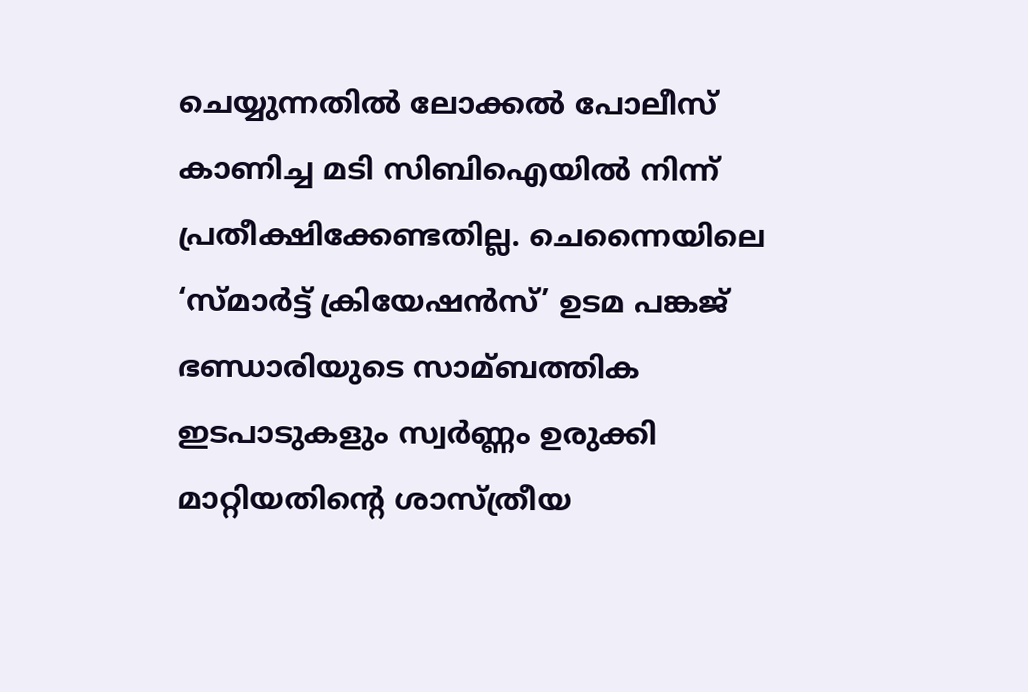ചെയ്യുന്നതില്‍ ലോക്കല്‍ പോലീസ് കാണിച്ച മടി സിബിഐയില്‍ നിന്ന് പ്രതീക്ഷിക്കേണ്ടതില്ല. ചെന്നൈയിലെ ‘സ്മാര്‍ട്ട് ക്രിയേഷന്‍സ്’ ഉടമ പങ്കജ് ഭണ്ഡാരിയുടെ സാമ്ബത്തിക ഇടപാടുകളും സ്വര്‍ണ്ണം ഉരുക്കി മാറ്റിയതിന്റെ ശാസ്ത്രീയ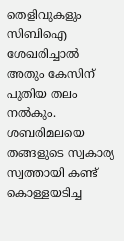തെളിവുകളും സിബിഐ ശേഖരിച്ചാല്‍ അതും കേസിന് പുതിയ തലം നല്‍കും. ശബരിമലയെ തങ്ങളുടെ സ്വകാര്യ സ്വത്തായി കണ്ട് കൊള്ളയടിച്ച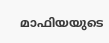മാഫിയയുടെ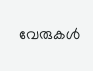വേരുകള്‍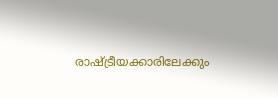രാഷ്ട്രീയക്കാരിലേക്കും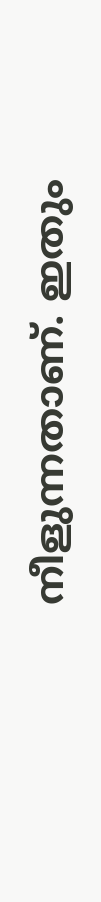നീളുന്നതാണ്. ഇതും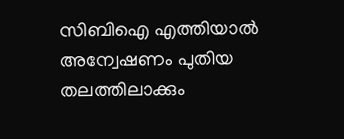സിബിഐ എത്തിയാല്‍ അന്വേഷണം പുതിയ തലത്തിലാക്കും